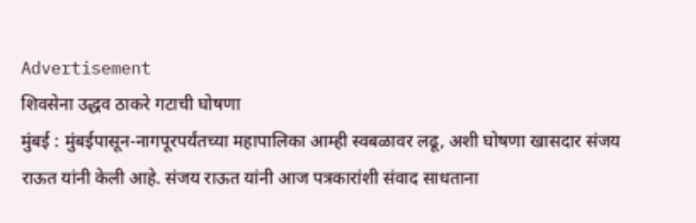Advertisement
शिवसेना उद्धव ठाकरे गटाची घोषणा
मुंबई : मुंबईपासून-नागपूरपर्यंतच्या महापालिका आम्ही स्वबळावर लढू, अशी घोषणा खासदार संजय राऊत यांनी केली आहे. संजय राऊत यांनी आज पत्रकारांशी संवाद साधताना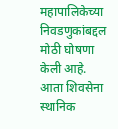महापालिकेच्या निवडणुकांबद्दल मोठी घोषणा केली आहे. आता शिवसेना स्थानिक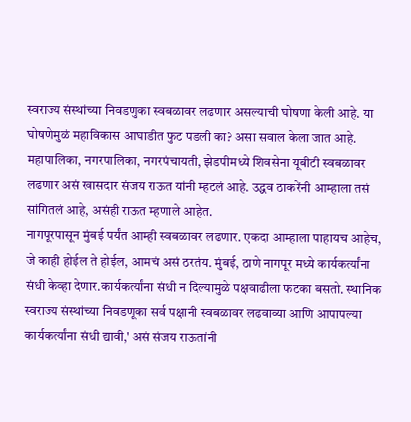स्वराज्य संस्थांच्या निवडणुका स्वबळावर लढणार असल्याची घोषणा केली आहे. या घोषणेमुळं महाविकास आघाडीत फुट पडली का? असा सवाल केला जात आहे. महापालिका, नगरपालिका, नगरपंचायती, झेडपीमध्ये शिवसेना यूबीटी स्वबळावर लढणार असं खासदार संजय राऊत यांनी म्हटलं आहे. उद्धव ठाकरेंनी आम्हाला तसं सांगितलं आहे, असंही राऊत म्हणाले आहेत.
नागपूरपासून मुंबई पर्यंत आम्ही स्वबळावर लढणार. एकदा आम्हाला पाहायच आहेच, जे काही होईल ते होईल, आमचं असं ठरतंय. मुंबई, ठाणे नागपूर मध्ये कार्यकर्त्यांना संधी केव्हा देणार.कार्यकर्त्यांना संधी न दिल्यामुळे पक्षवाढीला फटका बसतो. स्थानिक स्वराज्य संस्थांच्या निवडणूका सर्व पक्षानी स्वबळावर लढवाव्या आणि आपापल्या कार्यकर्त्यांना संधी द्यावी,' असं संजय राऊतांनी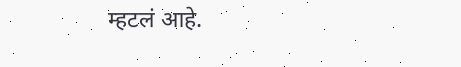म्हटलं आहे.